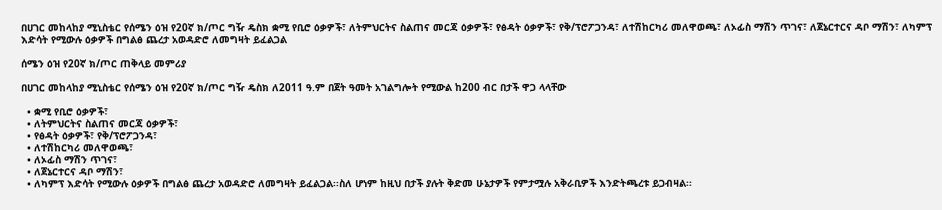በሀገር መከላከያ ሚኒስቴር የሰሜን ዕዝ የ20ኛ ክ/ጦር ግዥ ዴስክ ቋሚ የቢሮ ዕቃዎች፣ ለትምህርትና ስልጠና መርጃ ዕቃዎች፣ የፅዳት ዕቃዎች፣ የቅ/ፕሮፖጋንዳ፣ ለተሽከርካሪ መለዋወጫ፣ ለኦፊስ ማሽን ጥገና፣ ለጀኔርተርና ዳቦ ማሽን፣ ለካምፕ እድሳት የሚውሉ ዕቃዎች በግልፅ ጨረታ አወዳድሮ ለመግዛት ይፈልጋል

ሰሜን ዕዝ የ20ኛ ክ/ጦር ጠቅላይ መምሪያ

በሀገር መከላከያ ሚኒስቴር የሰሜን ዕዝ የ20ኛ ክ/ጦር ግዥ ዴስክ ለ2011 ዓ.ም በጀት ዓመት አገልግሎት የሚውል ከ200 ብር በታች ዋጋ ላላቸው

  • ቋሚ የቢሮ ዕቃዎች፣
  • ለትምህርትና ስልጠና መርጃ ዕቃዎች፣
  • የፅዳት ዕቃዎች፣ የቅ/ፕሮፖጋንዳ፣
  • ለተሽከርካሪ መለዋወጫ፣
  • ለኦፊስ ማሽን ጥገና፣
  • ለጀኔርተርና ዳቦ ማሽን፣
  • ለካምፕ እድሳት የሚውሉ ዕቃዎች በግልፅ ጨረታ አወዳድሮ ለመግዛት ይፈልጋል፡፡ስለ ሆነም ከዚህ በታች ያሉት ቅድመ ሁኔታዎች የምታሟሉ አቅራቢዎች እንድትጫረቱ ይጋብዛል፡፡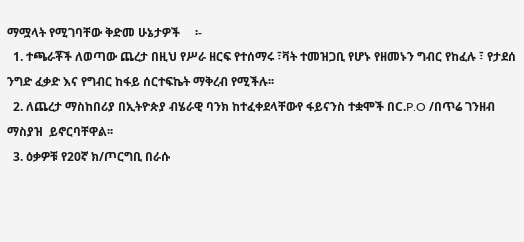ማሟላት የሚገባቸው ቅድመ ሁኔታዎች     ፡-
  1. ተጫራቾች ለወጣው ጨረታ በዚህ የሥራ ዘርፍ የተሰማሩ ፣ቫት ተመዝጋቢ የሆኑ የዘመኑን ግብር የከፈሉ ፣ የታደሰ ንግድ ፈቃድ እና የግብር ከፋይ ሰርተፍኬት ማቅረብ የሚችሉ፡፡
  2. ለጨረታ ማስከበሪያ በኢትዮጵያ ብሄራዊ ባንክ ከተፈቀደላቸውየ ፋይናንስ ተቋሞች በC.P.O /በጥሬ ገንዘብ ማስያዝ  ይኖርባቸዋል፡፡
  3. ዕቃዎቹ የ20ኛ ክ/ጦርግቢ በራሱ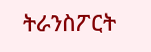ትራንስፖርት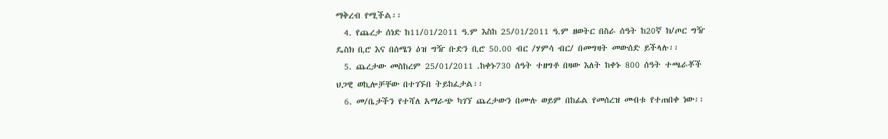ማቅረብ የሚችል፡፡
  4. የጨረታ ሰነድ ከ11/01/2011 ዓ.ም እስከ 25/01/2011 ዓ.ም ዘወትር በስራ ሰዓት ከ20ኛ ክ/ጦር ግዥ ዴስክ ቢሮ እና በሰሜን ዕዝ ግዥ ቡድን ቢሮ 50.00 ብር /ሃምሳ ብር/ በመግዛት መውሰድ ይችላሉ፡፡
  5. ጨረታው መስከረም 25/01/2011 .ከቀኑ730 ሰዓት ተዘግቶ በዛው እለት ከቀኑ 800 ሰዓት ተጫራቾች ህጋዊ ወኪሎቻቸው በተገኙበ ትይከፈታል፡፡
  6. መ/ቤታችን የተሻለ አማራጭ ካገኘ ጨረታውን በሙሉ ወይም በከፊል የመሰረዝ መብቱ የተጠበቀ ነው፡፡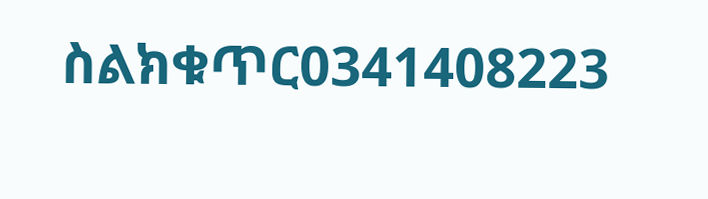ስልክቁጥር0341408223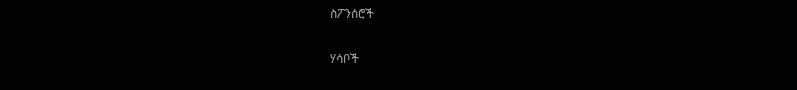ስፖንሰሮች

ሃሳቦች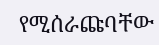የሚሰራጩባቸው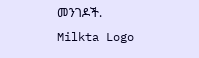መንገዶች.
Milkta Logo